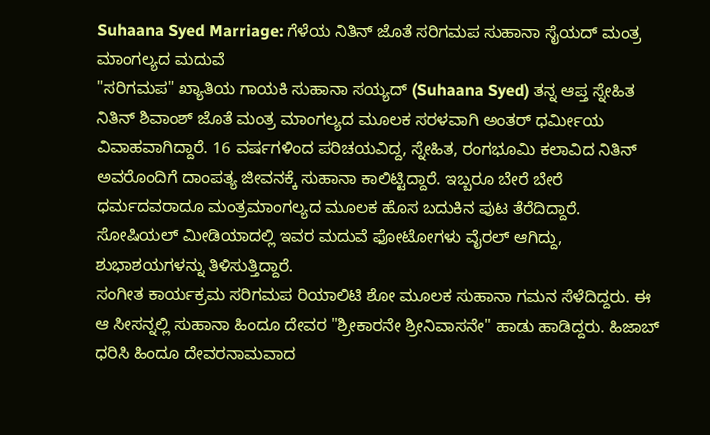Suhaana Syed Marriage: ಗೆಳೆಯ ನಿತಿನ್ ಜೊತೆ ಸರಿಗಮಪ ಸುಹಾನಾ ಸೈಯದ್ ಮಂತ್ರ ಮಾಂಗಲ್ಯದ ಮದುವೆ
"ಸರಿಗಮಪ" ಖ್ಯಾತಿಯ ಗಾಯಕಿ ಸುಹಾನಾ ಸಯ್ಯದ್ (Suhaana Syed) ತನ್ನ ಆಪ್ತ ಸ್ನೇಹಿತ ನಿತಿನ್ ಶಿವಾಂಶ್ ಜೊತೆ ಮಂತ್ರ ಮಾಂಗಲ್ಯದ ಮೂಲಕ ಸರಳವಾಗಿ ಅಂತರ್ ಧರ್ಮೀಯ ವಿವಾಹವಾಗಿದ್ದಾರೆ. 16 ವರ್ಷಗಳಿಂದ ಪರಿಚಯವಿದ್ದ, ಸ್ನೇಹಿತ, ರಂಗಭೂಮಿ ಕಲಾವಿದ ನಿತಿನ್ ಅವರೊಂದಿಗೆ ದಾಂಪತ್ಯ ಜೀವನಕ್ಕೆ ಸುಹಾನಾ ಕಾಲಿಟ್ಟಿದ್ದಾರೆ. ಇಬ್ಬರೂ ಬೇರೆ ಬೇರೆ ಧರ್ಮದವರಾದೂ ಮಂತ್ರಮಾಂಗಲ್ಯದ ಮೂಲಕ ಹೊಸ ಬದುಕಿನ ಪುಟ ತೆರೆದಿದ್ದಾರೆ. ಸೋಷಿಯಲ್ ಮೀಡಿಯಾದಲ್ಲಿ ಇವರ ಮದುವೆ ಫೋಟೋಗಳು ವೈರಲ್ ಆಗಿದ್ದು, ಶುಭಾಶಯಗಳನ್ನು ತಿಳಿಸುತ್ತಿದ್ದಾರೆ.
ಸಂಗೀತ ಕಾರ್ಯಕ್ರಮ ಸರಿಗಮಪ ರಿಯಾಲಿಟಿ ಶೋ ಮೂಲಕ ಸುಹಾನಾ ಗಮನ ಸೆಳೆದಿದ್ದರು. ಈ ಆ ಸೀಸನ್ನಲ್ಲಿ ಸುಹಾನಾ ಹಿಂದೂ ದೇವರ "ಶ್ರೀಕಾರನೇ ಶ್ರೀನಿವಾಸನೇ" ಹಾಡು ಹಾಡಿದ್ದರು. ಹಿಜಾಬ್ ಧರಿಸಿ ಹಿಂದೂ ದೇವರನಾಮವಾದ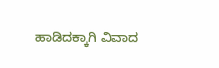ಹಾಡಿದಕ್ಕಾಗಿ ವಿವಾದ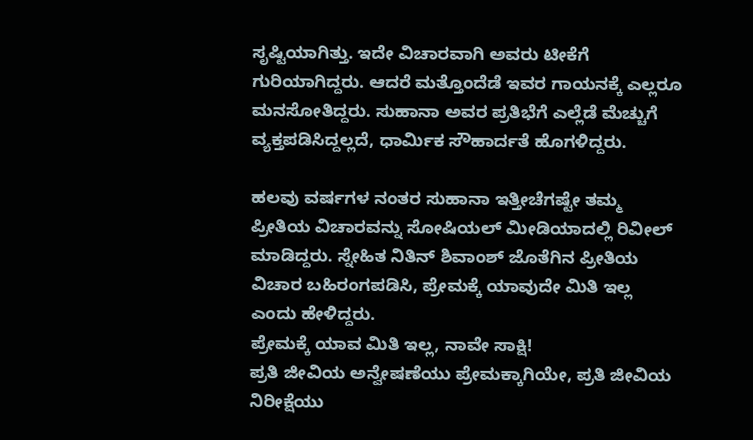ಸೃಷ್ಟಿಯಾಗಿತ್ತು. ಇದೇ ವಿಚಾರವಾಗಿ ಅವರು ಟೀಕೆಗೆ ಗುರಿಯಾಗಿದ್ದರು. ಆದರೆ ಮತ್ತೊಂದೆಡೆ ಇವರ ಗಾಯನಕ್ಕೆ ಎಲ್ಲರೂ ಮನಸೋತಿದ್ದರು. ಸುಹಾನಾ ಅವರ ಪ್ರತಿಭೆಗೆ ಎಲ್ಲೆಡೆ ಮೆಚ್ಚುಗೆ ವ್ಯಕ್ತಪಡಿಸಿದ್ದಲ್ಲದೆ, ಧಾರ್ಮಿಕ ಸೌಹಾರ್ದತೆ ಹೊಗಳಿದ್ದರು.

ಹಲವು ವರ್ಷಗಳ ನಂತರ ಸುಹಾನಾ ಇತ್ತೀಚೆಗಷ್ಟೇ ತಮ್ಮ ಪ್ರೀತಿಯ ವಿಚಾರವನ್ನು ಸೋಷಿಯಲ್ ಮೀಡಿಯಾದಲ್ಲಿ ರಿವೀಲ್ ಮಾಡಿದ್ದರು. ಸ್ನೇಹಿತ ನಿತಿನ್ ಶಿವಾಂಶ್ ಜೊತೆಗಿನ ಪ್ರೀತಿಯ ವಿಚಾರ ಬಹಿರಂಗಪಡಿಸಿ, ಪ್ರೇಮಕ್ಕೆ ಯಾವುದೇ ಮಿತಿ ಇಲ್ಲ ಎಂದು ಹೇಳಿದ್ದರು.
ಪ್ರೇಮಕ್ಕೆ ಯಾವ ಮಿತಿ ಇಲ್ಲ, ನಾವೇ ಸಾಕ್ಷಿ!
ಪ್ರತಿ ಜೀವಿಯ ಅನ್ವೇಷಣೆಯು ಪ್ರೇಮಕ್ಕಾಗಿಯೇ, ಪ್ರತಿ ಜೀವಿಯ ನಿರೀಕ್ಷೆಯು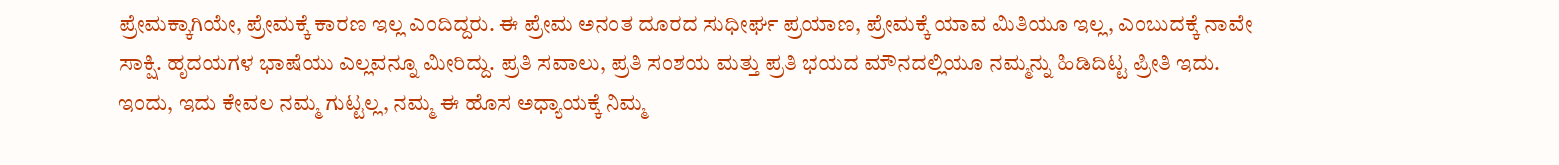ಪ್ರೇಮಕ್ಕಾಗಿಯೇ, ಪ್ರೇಮಕ್ಕೆ ಕಾರಣ ಇಲ್ಲ ಎಂದಿದ್ದರು. ಈ ಪ್ರೇಮ ಅನಂತ ದೂರದ ಸುಧೀರ್ಘ ಪ್ರಯಾಣ, ಪ್ರೇಮಕ್ಕೆ ಯಾವ ಮಿತಿಯೂ ಇಲ್ಲ, ಎಂಬುದಕ್ಕೆ ನಾವೇ ಸಾಕ್ಷಿ. ಹೃದಯಗಳ ಭಾಷೆಯು ಎಲ್ಲವನ್ನೂ ಮೀರಿದ್ದು. ಪ್ರತಿ ಸವಾಲು, ಪ್ರತಿ ಸಂಶಯ ಮತ್ತು ಪ್ರತಿ ಭಯದ ಮೌನದಲ್ಲಿಯೂ ನಮ್ಮನ್ನು ಹಿಡಿದಿಟ್ಟ ಪ್ರೀತಿ ಇದು. ಇಂದು, ಇದು ಕೇವಲ ನಮ್ಮ ಗುಟ್ಟಲ್ಲ, ನಮ್ಮ ಈ ಹೊಸ ಅಧ್ಯಾಯಕ್ಕೆ ನಿಮ್ಮ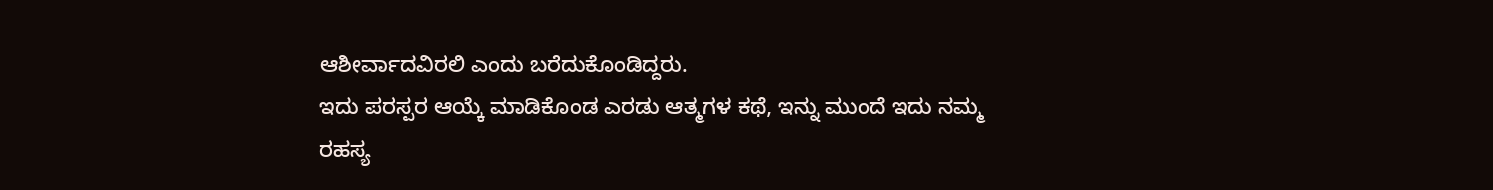ಆಶೀರ್ವಾದವಿರಲಿ ಎಂದು ಬರೆದುಕೊಂಡಿದ್ದರು.
ಇದು ಪರಸ್ಪರ ಆಯ್ಕೆ ಮಾಡಿಕೊಂಡ ಎರಡು ಆತ್ಮಗಳ ಕಥೆ, ಇನ್ನು ಮುಂದೆ ಇದು ನಮ್ಮ ರಹಸ್ಯ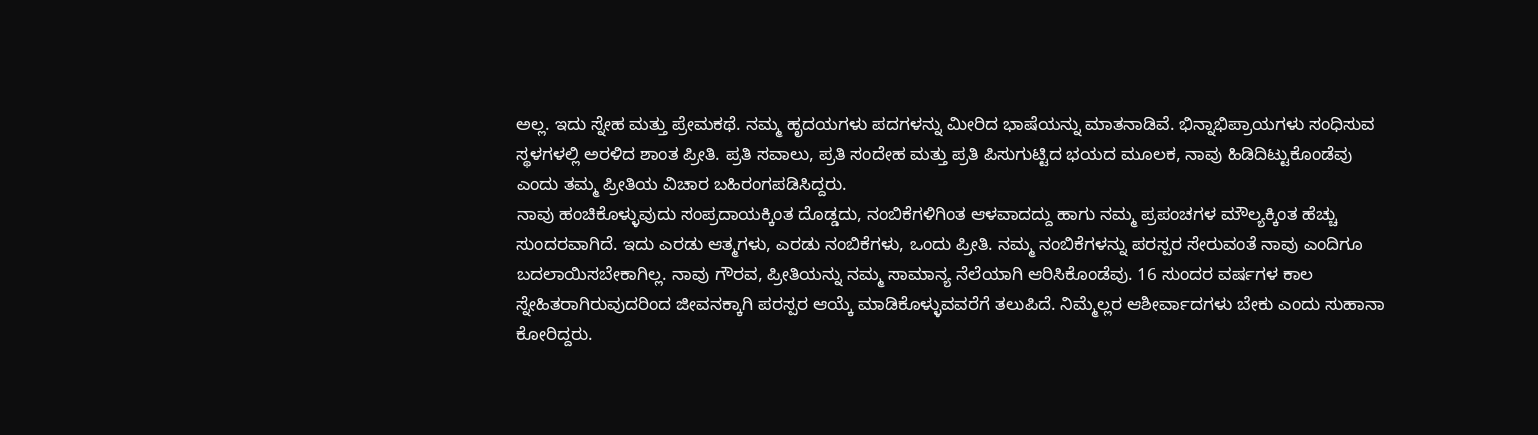ಅಲ್ಲ. ಇದು ಸ್ನೇಹ ಮತ್ತು ಪ್ರೇಮಕಥೆ. ನಮ್ಮ ಹೃದಯಗಳು ಪದಗಳನ್ನು ಮೀರಿದ ಭಾಷೆಯನ್ನು ಮಾತನಾಡಿವೆ. ಭಿನ್ನಾಭಿಪ್ರಾಯಗಳು ಸಂಧಿಸುವ ಸ್ಥಳಗಳಲ್ಲಿ ಅರಳಿದ ಶಾಂತ ಪ್ರೀತಿ. ಪ್ರತಿ ಸವಾಲು, ಪ್ರತಿ ಸಂದೇಹ ಮತ್ತು ಪ್ರತಿ ಪಿಸುಗುಟ್ಟಿದ ಭಯದ ಮೂಲಕ, ನಾವು ಹಿಡಿದಿಟ್ಟುಕೊಂಡೆವು ಎಂದು ತಮ್ಮ ಪ್ರೀತಿಯ ವಿಚಾರ ಬಹಿರಂಗಪಡಿಸಿದ್ದರು.
ನಾವು ಹಂಚಿಕೊಳ್ಳುವುದು ಸಂಪ್ರದಾಯಕ್ಕಿಂತ ದೊಡ್ಡದು, ನಂಬಿಕೆಗಳಿಗಿಂತ ಆಳವಾದದ್ದು ಹಾಗು ನಮ್ಮ ಪ್ರಪಂಚಗಳ ಮೌಲ್ಯಕ್ಕಿಂತ ಹೆಚ್ಚು ಸುಂದರವಾಗಿದೆ. ಇದು ಎರಡು ಆತ್ಮಗಳು, ಎರಡು ನಂಬಿಕೆಗಳು, ಒಂದು ಪ್ರೀತಿ. ನಮ್ಮ ನಂಬಿಕೆಗಳನ್ನು ಪರಸ್ಪರ ಸೇರುವಂತೆ ನಾವು ಎಂದಿಗೂ ಬದಲಾಯಿಸಬೇಕಾಗಿಲ್ಲ. ನಾವು ಗೌರವ, ಪ್ರೀತಿಯನ್ನು ನಮ್ಮ ಸಾಮಾನ್ಯ ನೆಲೆಯಾಗಿ ಆರಿಸಿಕೊಂಡೆವು. 16 ಸುಂದರ ವರ್ಷಗಳ ಕಾಲ ಸ್ನೇಹಿತರಾಗಿರುವುದರಿಂದ ಜೀವನಕ್ಕಾಗಿ ಪರಸ್ಪರ ಆಯ್ಕೆ ಮಾಡಿಕೊಳ್ಳುವವರೆಗೆ ತಲುಪಿದೆ. ನಿಮ್ಮೆಲ್ಲರ ಆಶೀರ್ವಾದಗಳು ಬೇಕು ಎಂದು ಸುಹಾನಾ ಕೋರಿದ್ದರು.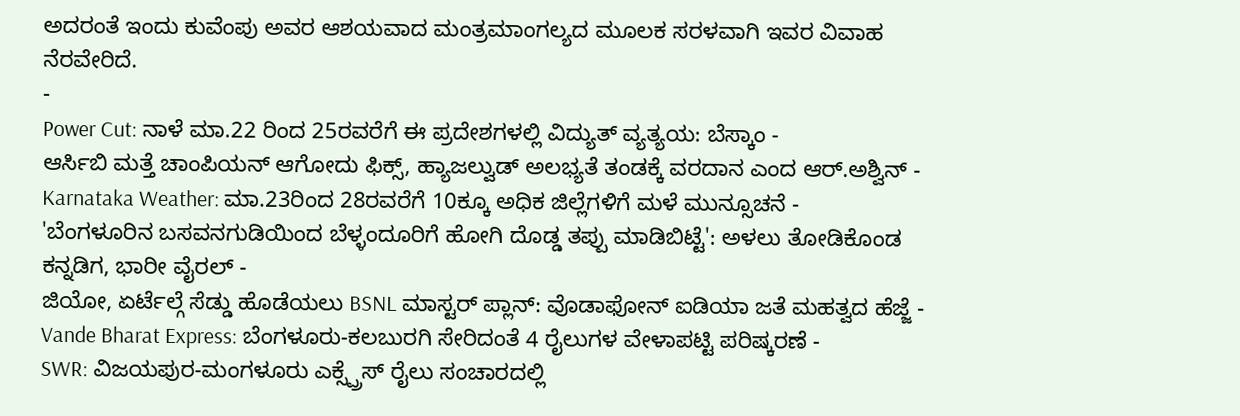ಅದರಂತೆ ಇಂದು ಕುವೆಂಪು ಅವರ ಆಶಯವಾದ ಮಂತ್ರಮಾಂಗಲ್ಯದ ಮೂಲಕ ಸರಳವಾಗಿ ಇವರ ವಿವಾಹ ನೆರವೇರಿದೆ.
-
Power Cut: ನಾಳೆ ಮಾ.22 ರಿಂದ 25ರವರೆಗೆ ಈ ಪ್ರದೇಶಗಳಲ್ಲಿ ವಿದ್ಯುತ್ ವ್ಯತ್ಯಯ: ಬೆಸ್ಕಾಂ -
ಆರ್ಸಿಬಿ ಮತ್ತೆ ಚಾಂಪಿಯನ್ ಆಗೋದು ಫಿಕ್ಸ್, ಹ್ಯಾಜಲ್ವುಡ್ ಅಲಭ್ಯತೆ ತಂಡಕ್ಕೆ ವರದಾನ ಎಂದ ಆರ್.ಅಶ್ವಿನ್ -
Karnataka Weather: ಮಾ.23ರಿಂದ 28ರವರೆಗೆ 10ಕ್ಕೂ ಅಧಿಕ ಜಿಲ್ಲೆಗಳಿಗೆ ಮಳೆ ಮುನ್ಸೂಚನೆ -
'ಬೆಂಗಳೂರಿನ ಬಸವನಗುಡಿಯಿಂದ ಬೆಳ್ಳಂದೂರಿಗೆ ಹೋಗಿ ದೊಡ್ಡ ತಪ್ಪು ಮಾಡಿಬಿಟ್ಟೆ': ಅಳಲು ತೋಡಿಕೊಂಡ ಕನ್ನಡಿಗ, ಭಾರೀ ವೈರಲ್ -
ಜಿಯೋ, ಏರ್ಟೆಲ್ಗೆ ಸೆಡ್ಡು ಹೊಡೆಯಲು BSNL ಮಾಸ್ಟರ್ ಪ್ಲಾನ್: ವೊಡಾಫೋನ್ ಐಡಿಯಾ ಜತೆ ಮಹತ್ವದ ಹೆಜ್ಜೆ -
Vande Bharat Express: ಬೆಂಗಳೂರು-ಕಲಬುರಗಿ ಸೇರಿದಂತೆ 4 ರೈಲುಗಳ ವೇಳಾಪಟ್ಟಿ ಪರಿಷ್ಕರಣೆ -
SWR: ವಿಜಯಪುರ-ಮಂಗಳೂರು ಎಕ್ಸ್ಪ್ರೆಸ್ ರೈಲು ಸಂಚಾರದಲ್ಲಿ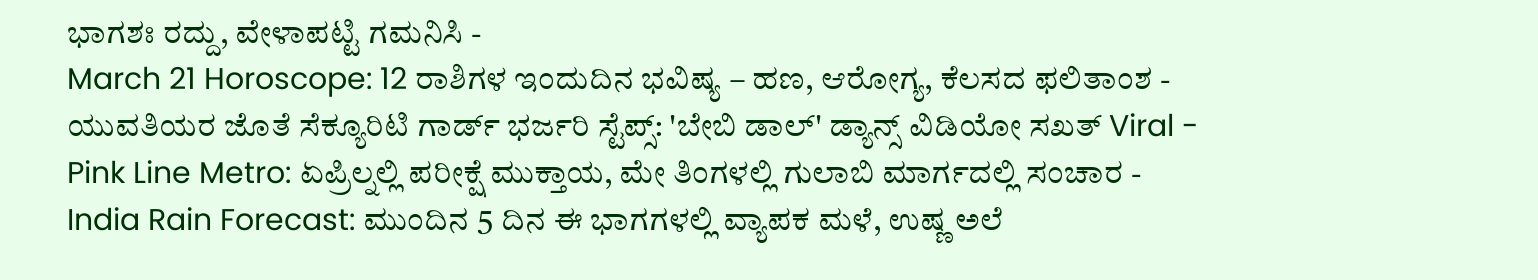ಭಾಗಶಃ ರದ್ದು, ವೇಳಾಪಟ್ಟಿ ಗಮನಿಸಿ -
March 21 Horoscope: 12 ರಾಶಿಗಳ ಇಂದುದಿನ ಭವಿಷ್ಯ – ಹಣ, ಆರೋಗ್ಯ, ಕೆಲಸದ ಫಲಿತಾಂಶ -
ಯುವತಿಯರ ಜೊತೆ ಸೆಕ್ಯೂರಿಟಿ ಗಾರ್ಡ್ ಭರ್ಜರಿ ಸ್ಟೆಪ್ಸ್: 'ಬೇಬಿ ಡಾಲ್' ಡ್ಯಾನ್ಸ್ ವಿಡಿಯೋ ಸಖತ್ Viral -
Pink Line Metro: ಏಪ್ರಿಲ್ನಲ್ಲಿ ಪರೀಕ್ಷೆ ಮುಕ್ತಾಯ, ಮೇ ತಿಂಗಳಲ್ಲಿ ಗುಲಾಬಿ ಮಾರ್ಗದಲ್ಲಿ ಸಂಚಾರ -
India Rain Forecast: ಮುಂದಿನ 5 ದಿನ ಈ ಭಾಗಗಳಲ್ಲಿ ವ್ಯಾಪಕ ಮಳೆ, ಉಷ್ಣ ಅಲೆ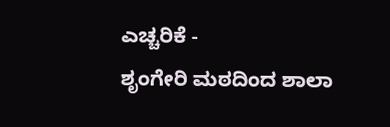ಎಚ್ಚರಿಕೆ -
ಶೃಂಗೇರಿ ಮಠದಿಂದ ಶಾಲಾ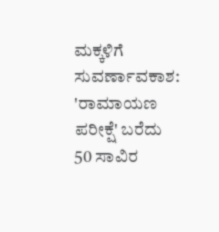ಮಕ್ಕಳಿಗೆ ಸುವರ್ಣಾವಕಾಶ: 'ರಾಮಾಯಣ ಪರೀಕ್ಷೆ' ಬರೆದು 50 ಸಾವಿರ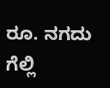ರೂ. ನಗದು ಗೆಲ್ಲಿ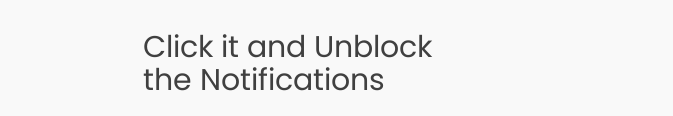Click it and Unblock the Notifications